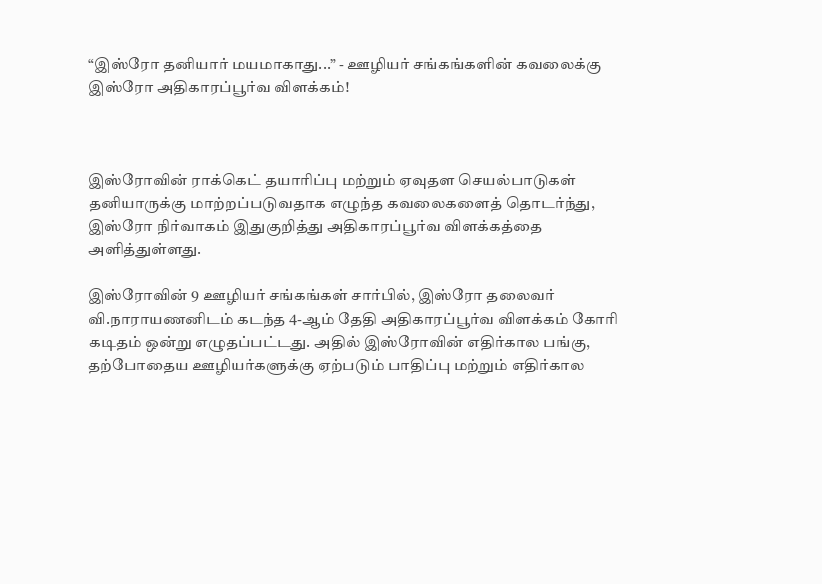“இஸ்ரோ தனியார் மயமாகாது...” - ஊழியர் சங்கங்களின் கவலைக்கு இஸ்ரோ அதிகாரப்பூர்வ விளக்கம்!



இஸ்ரோவின் ராக்கெட் தயாரிப்பு மற்றும் ஏவுதள செயல்பாடுகள் தனியாருக்கு மாற்றப்படுவதாக எழுந்த கவலைகளைத் தொடர்ந்து, இஸ்ரோ நிர்வாகம் இதுகுறித்து அதிகாரப்பூர்வ விளக்கத்தை அளித்துள்ளது.

இஸ்ரோவின் 9 ஊழியர் சங்கங்கள் சார்பில், இஸ்ரோ தலைவர் வி.நாராயணனிடம் கடந்த 4-ஆம் தேதி அதிகாரப்பூர்வ விளக்கம் கோரி கடிதம் ஒன்று எழுதப்பட்டது. அதில் இஸ்ரோவின் எதிர்கால பங்கு, தற்போதைய ஊழியர்களுக்கு ஏற்படும் பாதிப்பு மற்றும் எதிர்கால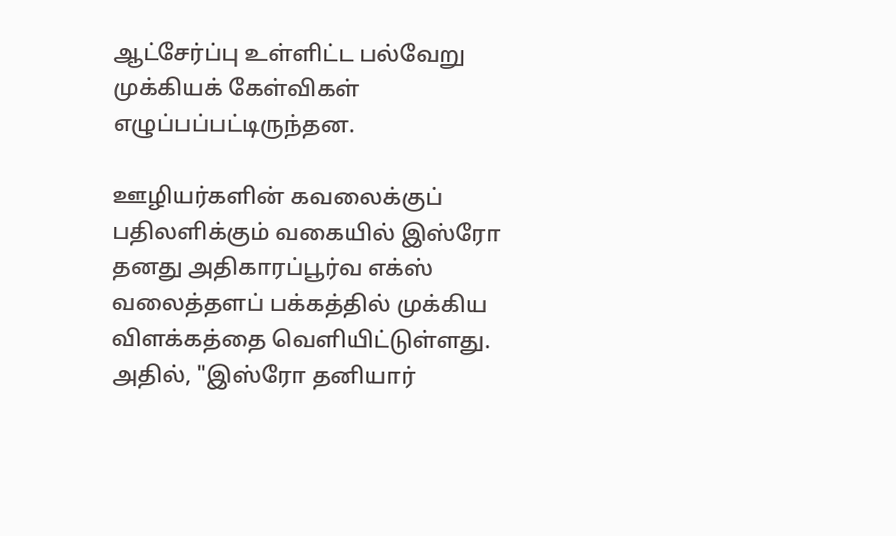ஆட்சேர்ப்பு உள்ளிட்ட பல்வேறு முக்கியக் கேள்விகள் எழுப்பப்பட்டிருந்தன.

ஊழியர்களின் கவலைக்குப் பதிலளிக்கும் வகையில் இஸ்ரோ தனது அதிகாரப்பூர்வ எக்ஸ் வலைத்தளப் பக்கத்தில் முக்கிய விளக்கத்தை வெளியிட்டுள்ளது. அதில், "இஸ்ரோ தனியார்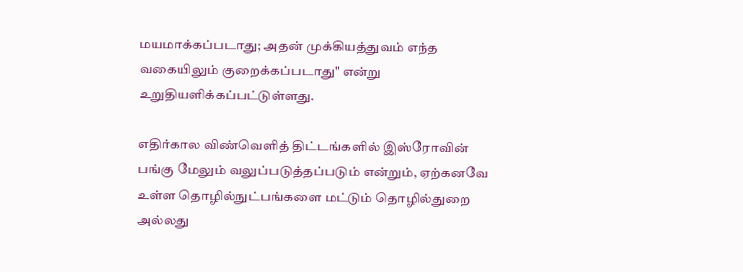மயமாக்கப்படாது; அதன் முக்கியத்துவம் எந்த வகையிலும் குறைக்கப்படாது" என்று உறுதியளிக்கப்பட்டுள்ளது.

எதிர்கால விண்வெளித் திட்டங்களில் இஸ்ரோவின் பங்கு மேலும் வலுப்படுத்தப்படும் என்றும், ஏற்கனவே உள்ள தொழில்நுட்பங்களை மட்டும் தொழில்துறை அல்லது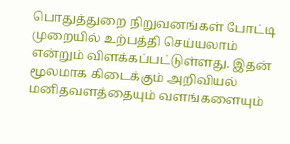பொதுத்துறை நிறுவனங்கள் போட்டி முறையில் உற்பத்தி செய்யலாம் என்றும் விளக்கப்பட்டுள்ளது. இதன் மூலமாக கிடைக்கும் அறிவியல் மனிதவளத்தையும் வளங்களையும்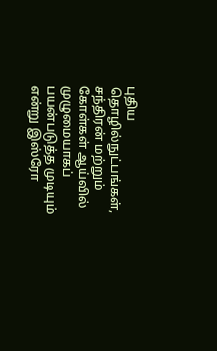புதிய தொழில்நுட்பங்கள், சந்திரன் மற்றும் கோள்கள் ஆய்வில் முழுமையாகப் பயன்படுத்த முடியும் என்று இஸ்ரோ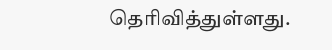தெரிவித்துள்ளது.